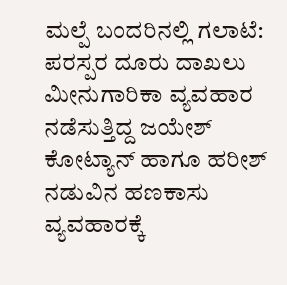ಮಲ್ಪೆ ಬಂದರಿನಲ್ಲಿ ಗಲಾಟೆ: ಪರಸ್ಪರ ದೂರು ದಾಖಲು
ಮೀನುಗಾರಿಕಾ ವ್ಯವಹಾರ ನಡೆಸುತ್ತಿದ್ದ ಜಯೇಶ್ ಕೋಟ್ಯಾನ್ ಹಾಗೂ ಹರೀಶ್ ನಡುವಿನ ಹಣಕಾಸು ವ್ಯವಹಾರಕ್ಕೆ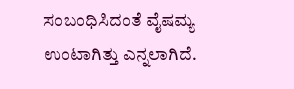ಸಂಬಂಧಿಸಿದಂತೆ ವೈಷಮ್ಯ ಉಂಟಾಗಿತ್ತು ಎನ್ನಲಾಗಿದೆ.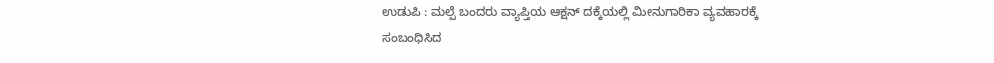ಉಡುಪಿ : ಮಲ್ಪೆ ಬಂದರು ವ್ಯಾಪ್ತಿಯ ಆಕ್ಷನ್ ದಕ್ಕೆಯಲ್ಲಿ ಮೀನುಗಾರಿಕಾ ವ್ಯವಹಾರಕ್ಕೆ ಸಂಬಂಧಿಸಿದ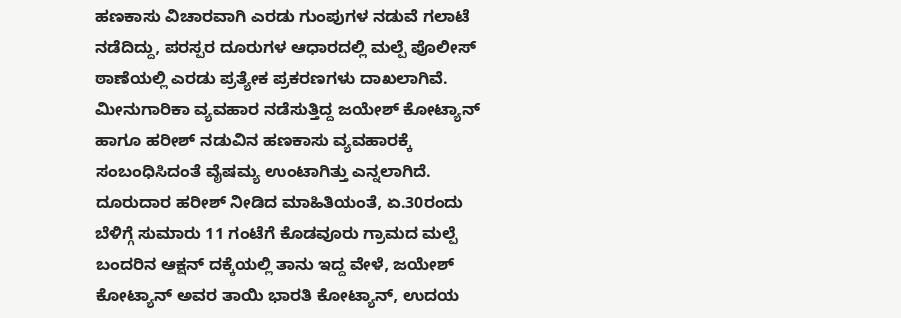ಹಣಕಾಸು ವಿಚಾರವಾಗಿ ಎರಡು ಗುಂಪುಗಳ ನಡುವೆ ಗಲಾಟೆ ನಡೆದಿದ್ದು, ಪರಸ್ಪರ ದೂರುಗಳ ಆಧಾರದಲ್ಲಿ ಮಲ್ಪೆ ಪೊಲೀಸ್ ಠಾಣೆಯಲ್ಲಿ ಎರಡು ಪ್ರತ್ಯೇಕ ಪ್ರಕರಣಗಳು ದಾಖಲಾಗಿವೆ.
ಮೀನುಗಾರಿಕಾ ವ್ಯವಹಾರ ನಡೆಸುತ್ತಿದ್ದ ಜಯೇಶ್ ಕೋಟ್ಯಾನ್ ಹಾಗೂ ಹರೀಶ್ ನಡುವಿನ ಹಣಕಾಸು ವ್ಯವಹಾರಕ್ಕೆ ಸಂಬಂಧಿಸಿದಂತೆ ವೈಷಮ್ಯ ಉಂಟಾಗಿತ್ತು ಎನ್ನಲಾಗಿದೆ.
ದೂರುದಾರ ಹರೀಶ್ ನೀಡಿದ ಮಾಹಿತಿಯಂತೆ, ಏ.30ರಂದು ಬೆಳಿಗ್ಗೆ ಸುಮಾರು 11 ಗಂಟೆಗೆ ಕೊಡವೂರು ಗ್ರಾಮದ ಮಲ್ಪೆ ಬಂದರಿನ ಆಕ್ಷನ್ ದಕ್ಕೆಯಲ್ಲಿ ತಾನು ಇದ್ದ ವೇಳೆ, ಜಯೇಶ್ ಕೋಟ್ಯಾನ್ ಅವರ ತಾಯಿ ಭಾರತಿ ಕೋಟ್ಯಾನ್, ಉದಯ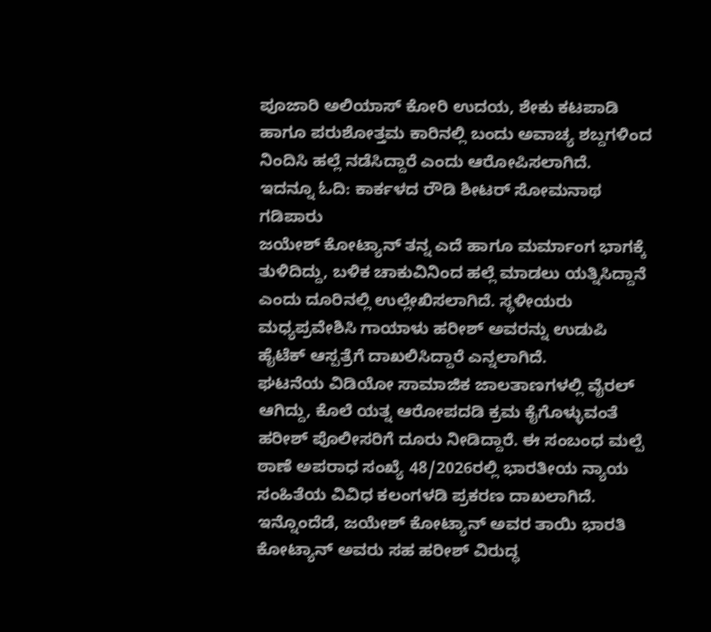ಪೂಜಾರಿ ಅಲಿಯಾಸ್ ಕೋರಿ ಉದಯ, ಶೇಕು ಕಟಪಾಡಿ ಹಾಗೂ ಪರುಶೋತ್ತಮ ಕಾರಿನಲ್ಲಿ ಬಂದು ಅವಾಚ್ಯ ಶಬ್ದಗಳಿಂದ ನಿಂದಿಸಿ ಹಲ್ಲೆ ನಡೆಸಿದ್ದಾರೆ ಎಂದು ಆರೋಪಿಸಲಾಗಿದೆ.
ಇದನ್ನೂ ಓದಿ: ಕಾರ್ಕಳದ ರೌಡಿ ಶೀಟರ್ ಸೋಮನಾಥ ಗಡಿಪಾರು
ಜಯೇಶ್ ಕೋಟ್ಯಾನ್ ತನ್ನ ಎದೆ ಹಾಗೂ ಮರ್ಮಾಂಗ ಭಾಗಕ್ಕೆ ತುಳಿದಿದ್ದು, ಬಳಿಕ ಚಾಕುವಿನಿಂದ ಹಲ್ಲೆ ಮಾಡಲು ಯತ್ನಿಸಿದ್ದಾನೆ ಎಂದು ದೂರಿನಲ್ಲಿ ಉಲ್ಲೇಖಿಸಲಾಗಿದೆ. ಸ್ಥಳೀಯರು ಮಧ್ಯಪ್ರವೇಶಿಸಿ ಗಾಯಾಳು ಹರೀಶ್ ಅವರನ್ನು ಉಡುಪಿ ಹೈಟೆಕ್ ಆಸ್ಪತ್ರೆಗೆ ದಾಖಲಿಸಿದ್ದಾರೆ ಎನ್ನಲಾಗಿದೆ.
ಘಟನೆಯ ವಿಡಿಯೋ ಸಾಮಾಜಿಕ ಜಾಲತಾಣಗಳಲ್ಲಿ ವೈರಲ್ ಆಗಿದ್ದು, ಕೊಲೆ ಯತ್ನ ಆರೋಪದಡಿ ಕ್ರಮ ಕೈಗೊಳ್ಳುವಂತೆ ಹರೀಶ್ ಪೊಲೀಸರಿಗೆ ದೂರು ನೀಡಿದ್ದಾರೆ. ಈ ಸಂಬಂಧ ಮಲ್ಪೆ ಠಾಣೆ ಅಪರಾಧ ಸಂಖ್ಯೆ 48/2026ರಲ್ಲಿ ಭಾರತೀಯ ನ್ಯಾಯ ಸಂಹಿತೆಯ ವಿವಿಧ ಕಲಂಗಳಡಿ ಪ್ರಕರಣ ದಾಖಲಾಗಿದೆ.
ಇನ್ನೊಂದೆಡೆ, ಜಯೇಶ್ ಕೋಟ್ಯಾನ್ ಅವರ ತಾಯಿ ಭಾರತಿ ಕೋಟ್ಯಾನ್ ಅವರು ಸಹ ಹರೀಶ್ ವಿರುದ್ಧ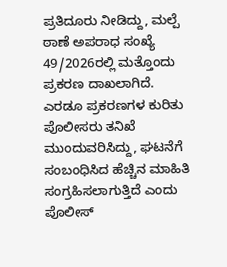ಪ್ರತಿದೂರು ನೀಡಿದ್ದು, ಮಲ್ಪೆ ಠಾಣೆ ಅಪರಾಧ ಸಂಖ್ಯೆ 49/2026ರಲ್ಲಿ ಮತ್ತೊಂದು ಪ್ರಕರಣ ದಾಖಲಾಗಿದೆ.
ಎರಡೂ ಪ್ರಕರಣಗಳ ಕುರಿತು ಪೊಲೀಸರು ತನಿಖೆ ಮುಂದುವರಿಸಿದ್ದು, ಘಟನೆಗೆ ಸಂಬಂಧಿಸಿದ ಹೆಚ್ಚಿನ ಮಾಹಿತಿ ಸಂಗ್ರಹಿಸಲಾಗುತ್ತಿದೆ ಎಂದು ಪೊಲೀಸ್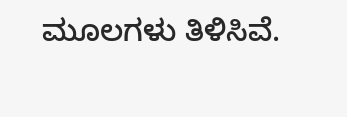ಮೂಲಗಳು ತಿಳಿಸಿವೆ.